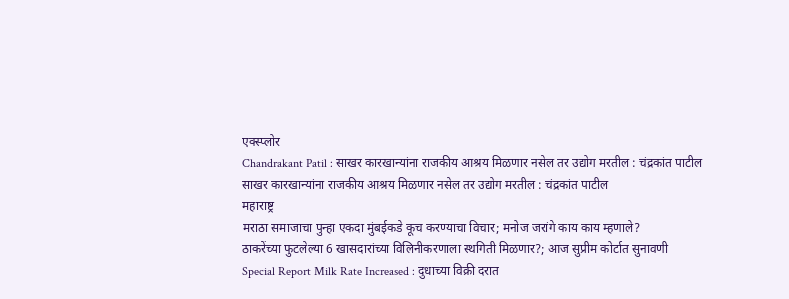एक्स्प्लोर
Chandrakant Patil : साखर कारखान्यांना राजकीय आश्रय मिळणार नसेल तर उद्योग मरतील : चंद्रकांत पाटील
साखर कारखान्यांना राजकीय आश्रय मिळणार नसेल तर उद्योग मरतील : चंद्रकांत पाटील
महाराष्ट्र
मराठा समाजाचा पुन्हा एकदा मुंबईकडे कूच करण्याचा विचार; मनोज जरांगे काय काय म्हणाले?
ठाकरेंच्या फुटलेल्या 6 खासदारांच्या विलिनीकरणाला स्थगिती मिळणार?; आज सुप्रीम कोर्टात सुनावणी
Special Report Milk Rate Increased : दुधाच्या विक्री दरात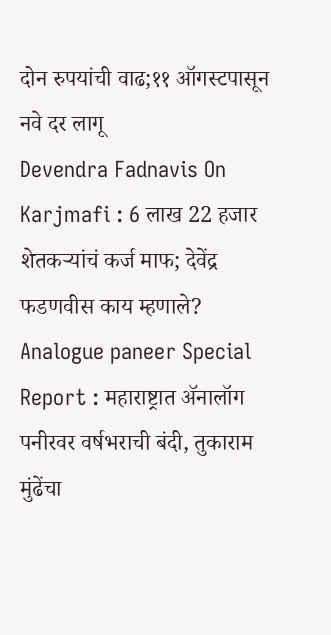दोन रुपयांची वाढ;११ ऑगस्टपासून नवे दर लागू
Devendra Fadnavis On Karjmafi : 6 लाख 22 हजार शेतकऱ्यांचं कर्ज माफ; देवेंद्र फडणवीस काय म्हणाले?
Analogue paneer Special Report : महाराष्ट्रात ॲनालॉग पनीरवर वर्षभराची बंदी, तुकाराम मुंढेंचा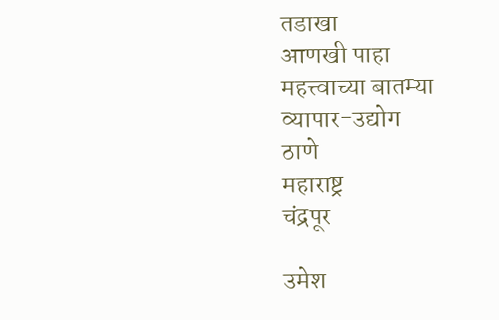तडाखा
आणखी पाहा
महत्त्वाच्या बातम्या
व्यापार-उद्योग
ठाणे
महाराष्ट्र
चंद्रपूर

उमेश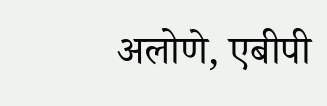अलोणे, एबीपी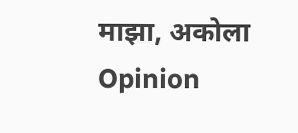माझा, अकोला
Opinion